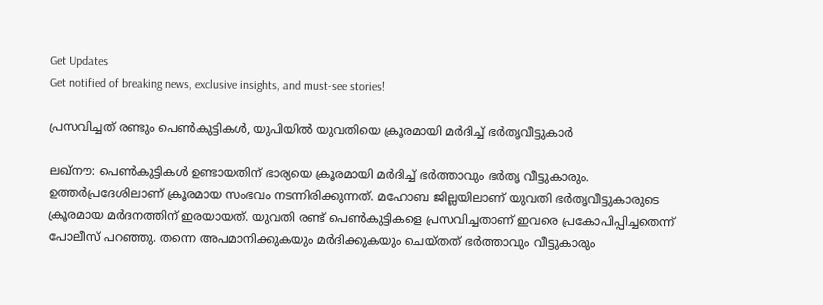Get Updates
Get notified of breaking news, exclusive insights, and must-see stories!

പ്രസവിച്ചത് രണ്ടും പെണ്‍കുട്ടികള്‍, യുപിയില്‍ യുവതിയെ ക്രൂരമായി മര്‍ദിച്ച് ഭര്‍തൃവീട്ടുകാര്‍

ലഖ്‌നൗ: പെണ്‍കുട്ടികള്‍ ഉണ്ടായതിന് ഭാര്യയെ ക്രൂരമായി മര്‍ദിച്ച് ഭര്‍ത്താവും ഭര്‍തൃ വീട്ടുകാരും. ഉത്തര്‍പ്രദേശിലാണ് ക്രൂരമായ സംഭവം നടന്നിരിക്കുന്നത്. മഹോബ ജില്ലയിലാണ് യുവതി ഭര്‍തൃവീട്ടുകാരുടെ ക്രൂരമായ മര്‍ദനത്തിന് ഇരയായത്. യുവതി രണ്ട് പെണ്‍കുട്ടികളെ പ്രസവിച്ചതാണ് ഇവരെ പ്രകോപിപ്പിച്ചതെന്ന് പോലീസ് പറഞ്ഞു. തന്നെ അപമാനിക്കുകയും മര്‍ദിക്കുകയും ചെയ്തത് ഭര്‍ത്താവും വീട്ടുകാരും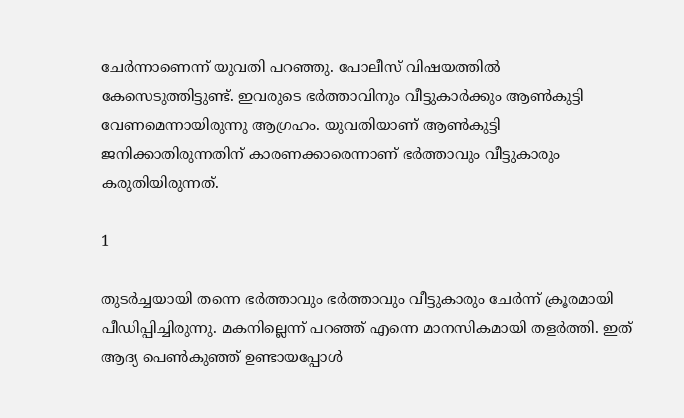ചേര്‍ന്നാണെന്ന് യുവതി പറഞ്ഞു. പോലീസ് വിഷയത്തില്‍ കേസെടുത്തിട്ടുണ്ട്. ഇവരുടെ ഭര്‍ത്താവിനും വീട്ടുകാര്‍ക്കും ആണ്‍കുട്ടി വേണമെന്നായിരുന്നു ആഗ്രഹം. യുവതിയാണ് ആണ്‍കുട്ടി ജനിക്കാതിരുന്നതിന് കാരണക്കാരെന്നാണ് ഭര്‍ത്താവും വീട്ടുകാരും കരുതിയിരുന്നത്.

1

തുടര്‍ച്ചയായി തന്നെ ഭര്‍ത്താവും ഭര്‍ത്താവും വീട്ടുകാരും ചേര്‍ന്ന് ക്രൂരമായി പീഡിപ്പിച്ചിരുന്നു. മകനില്ലെന്ന് പറഞ്ഞ് എന്നെ മാനസികമായി തളര്‍ത്തി. ഇത് ആദ്യ പെണ്‍കുഞ്ഞ് ഉണ്ടായപ്പോള്‍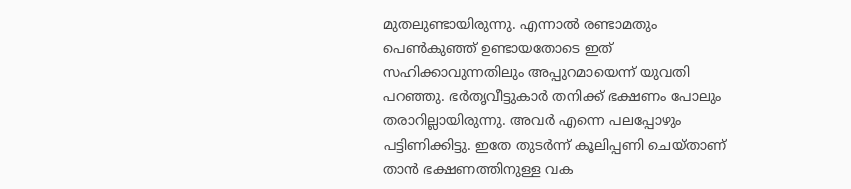മുതലുണ്ടായിരുന്നു. എന്നാല്‍ രണ്ടാമതും പെണ്‍കുഞ്ഞ് ഉണ്ടായതോടെ ഇത് സഹിക്കാവുന്നതിലും അപ്പുറമായെന്ന് യുവതി പറഞ്ഞു. ഭര്‍തൃവീട്ടുകാര്‍ തനിക്ക് ഭക്ഷണം പോലും തരാറില്ലായിരുന്നു. അവര്‍ എന്നെ പലപ്പോഴും പട്ടിണിക്കിട്ടു. ഇതേ തുടര്‍ന്ന് കൂലിപ്പണി ചെയ്താണ് താന്‍ ഭക്ഷണത്തിനുള്ള വക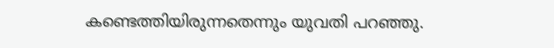കണ്ടെത്തിയിരുന്നതെന്നും യുവതി പറഞ്ഞു.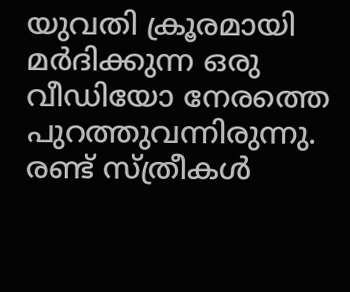യുവതി ക്രൂരമായി മര്‍ദിക്കുന്ന ഒരു വീഡിയോ നേരത്തെ പുറത്തുവന്നിരുന്നു. രണ്ട് സ്ത്രീകള്‍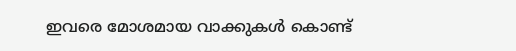ഇവരെ മോശമായ വാക്കുകള്‍ കൊണ്ട്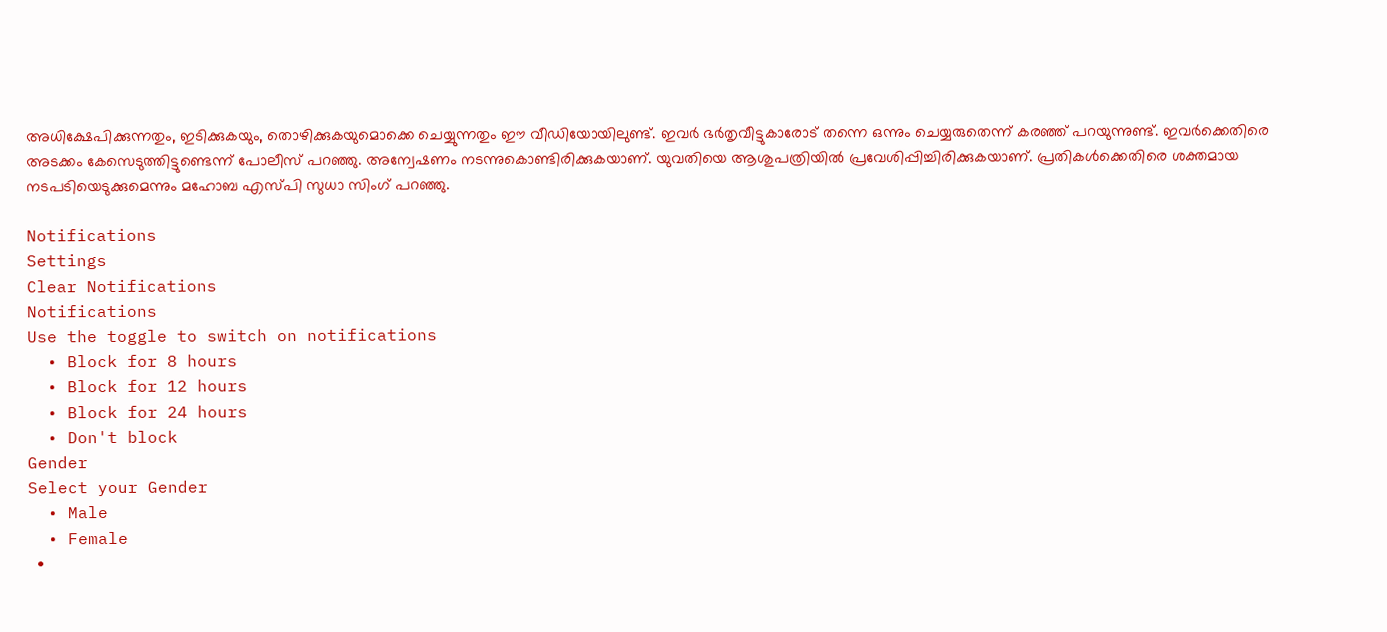അധിക്ഷേപിക്കുന്നതും, ഇടിക്കുകയും, തൊഴിക്കുകയുമൊക്കെ ചെയ്യുന്നതും ഈ വീഡിയോയിലുണ്ട്. ഇവര്‍ ഭര്‍തൃവീട്ടുകാരോട് തന്നെ ഒന്നും ചെയ്യരുതെന്ന് കരഞ്ഞ് പറയുന്നുണ്ട്. ഇവര്‍ക്കെതിരെ അടക്കം കേസെടുത്തിട്ടുണ്ടെന്ന് പോലീസ് പറഞ്ഞു. അന്വേഷണം നടന്നുകൊണ്ടിരിക്കുകയാണ്. യുവതിയെ ആശുപത്രിയില്‍ പ്രവേശിപ്പിച്ചിരിക്കുകയാണ്. പ്രതികള്‍ക്കെതിരെ ശക്തമായ നടപടിയെടുക്കുമെന്നും മഹോബ എസ്പി സുധാ സിംഗ് പറഞ്ഞു.

Notifications
Settings
Clear Notifications
Notifications
Use the toggle to switch on notifications
  • Block for 8 hours
  • Block for 12 hours
  • Block for 24 hours
  • Don't block
Gender
Select your Gender
  • Male
  • Female
  •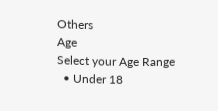Others
Age
Select your Age Range
  • Under 18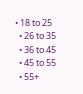• 18 to 25
  • 26 to 35
  • 36 to 45
  • 45 to 55
  • 55+